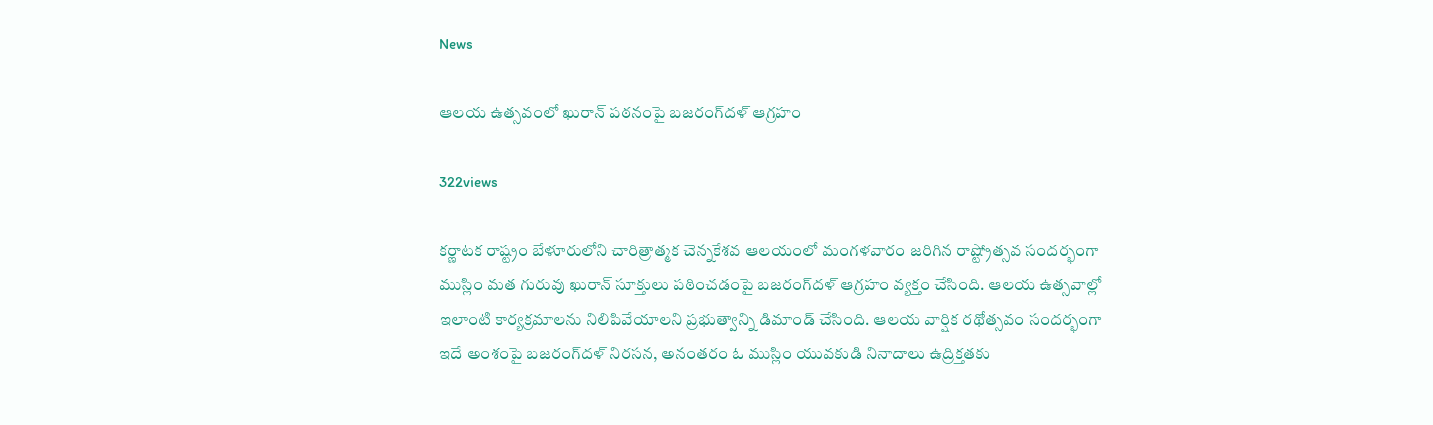News

ఆలయ ఉత్సవంలో ఖురాన్‌ పఠనంపై బజరంగ్‌దళ్‌ ఆగ్రహం

322views

కర్ణాటక రాష్ట్రం బేళూరులోని చారిత్రాత్మక చెన్నకేశవ ఆలయంలో మంగళవారం జరిగిన రాష్ట్రోత్సవ సందర్భంగా ముస్లిం మత గురువు ఖురాన్‌ సూక్తులు పఠించడంపై బజరంగ్‌దళ్‌ ఆగ్రహం వ్యక్తం చేసింది. ఆలయ ఉత్సవాల్లో ఇలాంటి కార్యక్రమాలను నిలిపివేయాలని ప్రభుత్వాన్ని డిమాండ్‌ చేసింది. ఆలయ వార్షిక రథోత్సవం సందర్భంగా ఇదే అంశంపై బజరంగ్‌దళ్‌ నిరసన, అనంతరం ఓ ముస్లిం యువకుడి నినాదాలు ఉద్రిక్తతకు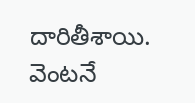దారితీశాయి. వెంటనే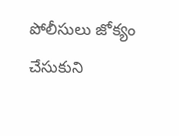పోలీసులు జోక్యం చేసుకుని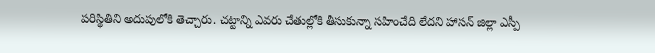పరిస్థితిని అదుపులోకి తెచ్చారు. చట్టాన్ని ఎవరు చేతుల్లోకి తీసుకున్నా సహించేది లేదని హాసన్‌ జిల్లా ఎస్పీ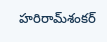హరిరామ్‌శంకర్‌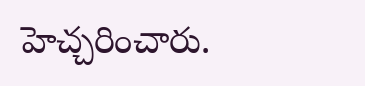హెచ్చరించారు.